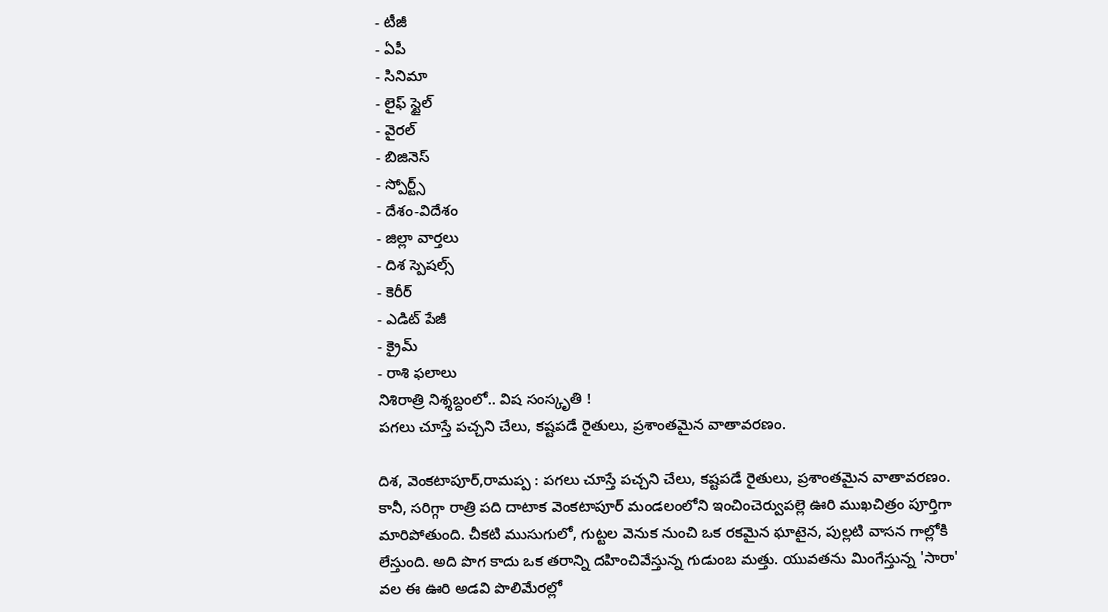- టీజీ
- ఏపీ
- సినిమా
- లైఫ్ స్టైల్
- వైరల్
- బిజినెస్
- స్పోర్ట్స్
- దేశం-విదేశం
- జిల్లా వార్తలు
- దిశ స్పెషల్స్
- కెరీర్
- ఎడిట్ పేజీ
- క్రైమ్
- రాశి ఫలాలు
నిశిరాత్రి నిశ్శబ్దంలో.. విష సంస్కృతి !
పగలు చూస్తే పచ్చని చేలు, కష్టపడే రైతులు, ప్రశాంతమైన వాతావరణం.

దిశ, వెంకటాపూర్,రామప్ప : పగలు చూస్తే పచ్చని చేలు, కష్టపడే రైతులు, ప్రశాంతమైన వాతావరణం. కానీ, సరిగ్గా రాత్రి పది దాటాక వెంకటాపూర్ మండలంలోని ఇంచించెర్వుపల్లె ఊరి ముఖచిత్రం పూర్తిగా మారిపోతుంది. చీకటి ముసుగులో, గుట్టల వెనుక నుంచి ఒక రకమైన ఘాటైన, పుల్లటి వాసన గాల్లోకి లేస్తుంది. అది పొగ కాదు ఒక తరాన్ని దహించివేస్తున్న గుడుంబ మత్తు. యువతను మింగేస్తున్న 'సారా' వల ఈ ఊరి అడవి పొలిమేరల్లో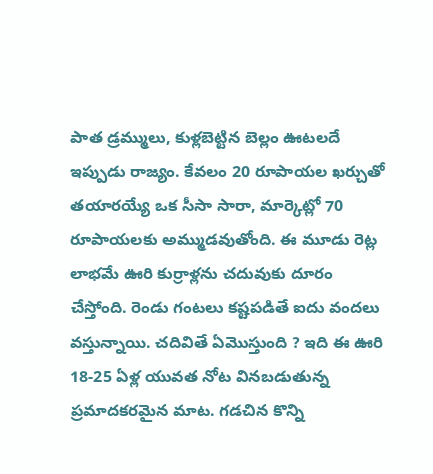పాత డ్రమ్ములు, కుళ్లబెట్టిన బెల్లం ఊటలదే ఇప్పుడు రాజ్యం. కేవలం 20 రూపాయల ఖర్చుతో తయారయ్యే ఒక సీసా సారా, మార్కెట్లో 70 రూపాయలకు అమ్ముడవుతోంది. ఈ మూడు రెట్ల లాభమే ఊరి కుర్రాళ్లను చదువుకు దూరం చేస్తోంది. రెండు గంటలు కష్టపడితే ఐదు వందలు వస్తున్నాయి. చదివితే ఏమొస్తుంది ? ఇది ఈ ఊరి 18-25 ఏళ్ల యువత నోట వినబడుతున్న ప్రమాదకరమైన మాట. గడచిన కొన్ని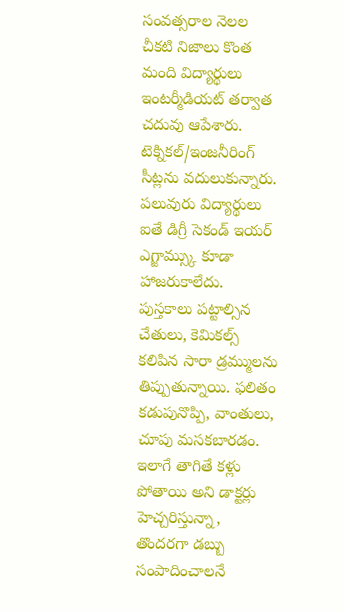సంవత్సరాల నెలల చీకటి నిజాలు కొంత మంది విద్యార్థులు ఇంటర్మీడియట్ తర్వాత చదువు ఆపేశారు. టెక్నికల్/ఇంజనీరింగ్ సీట్లను వదులుకున్నారు. పలువురు విద్యార్థులు ఐతే డిగ్రీ సెకండ్ ఇయర్ ఎగ్జామ్స్కు కూడా హాజరుకాలేదు.
పుస్తకాలు పట్టాల్సిన చేతులు, కెమికల్స్ కలిపిన సారా డ్రమ్ములను తిప్పుతున్నాయి. ఫలితం కడుపునొప్పి, వాంతులు, చూపు మసకబారడం. ఇలాగే తాగితే కళ్లు పోతాయి అని డాక్టర్లు హెచ్చరిస్తున్నా, తొందరగా డబ్బు సంపాదించాలనే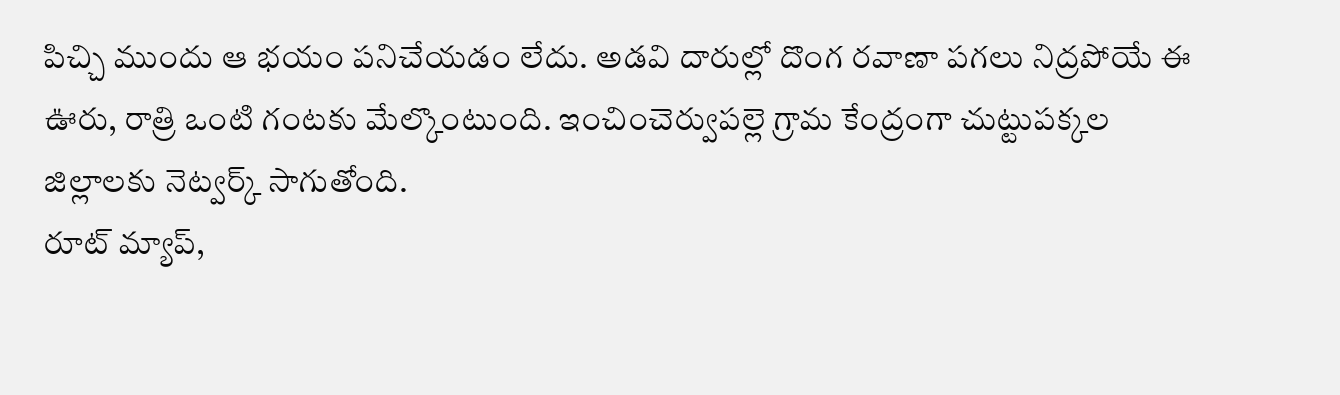పిచ్చి ముందు ఆ భయం పనిచేయడం లేదు. అడవి దారుల్లో దొంగ రవాణా పగలు నిద్రపోయే ఈ ఊరు, రాత్రి ఒంటి గంటకు మేల్కొంటుంది. ఇంచించెర్వుపల్లె గ్రామ కేంద్రంగా చుట్టుపక్కల జిల్లాలకు నెట్వర్క్ సాగుతోంది.
రూట్ మ్యాప్,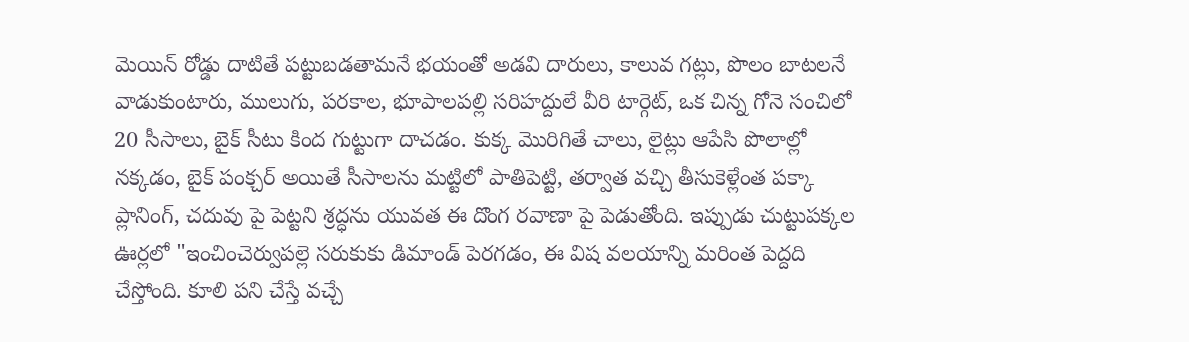మెయిన్ రోడ్డు దాటితే పట్టుబడతామనే భయంతో అడవి దారులు, కాలువ గట్లు, పొలం బాటలనే వాడుకుంటారు, ములుగు, పరకాల, భూపాలపల్లి సరిహద్దులే వీరి టార్గెట్, ఒక చిన్న గోనె సంచిలో 20 సీసాలు, బైక్ సీటు కింద గుట్టుగా దాచడం. కుక్క మొరిగితే చాలు, లైట్లు ఆపేసి పొలాల్లో నక్కడం, బైక్ పంక్చర్ అయితే సీసాలను మట్టిలో పాతిపెట్టి, తర్వాత వచ్చి తీసుకెళ్లేంత పక్కా ప్లానింగ్, చదువు పై పెట్టని శ్రద్ధను యువత ఈ దొంగ రవాణా పై పెడుతోంది. ఇప్పుడు చుట్టుపక్కల ఊర్లలో "ఇంచించెర్వుపల్లె సరుకుకు డిమాండ్ పెరగడం, ఈ విష వలయాన్ని మరింత పెద్దది చేస్తోంది. కూలి పని చేస్తే వచ్చే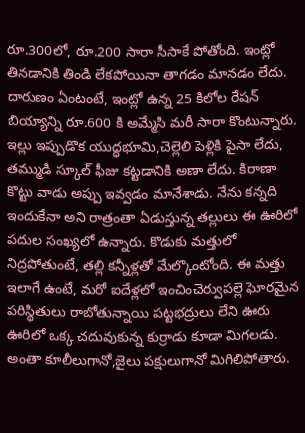రూ.300లో, రూ.200 సారా సీసాకే పోతోంది. ఇంట్లో తినడానికి తిండి లేకపోయినా తాగడం మానడం లేదు. దారుణం ఏంటంటే, ఇంట్లో ఉన్న 25 కిలోల రేషన్ బియ్యాన్ని రూ.600 కి అమ్మేసి మరీ సారా కొంటున్నారు. ఇల్లు ఇప్పుడొక యుద్ధభూమి,చెల్లెలి పెళ్లికి పైసా లేదు, తమ్ముడి స్కూల్ ఫీజు కట్టడానికి అణా లేదు. కిరాణా కొట్టు వాడు అప్పు ఇవ్వడం మానేశాడు. నేను కన్నది ఇందుకేనా అని రాత్రంతా ఏడుస్తున్న తల్లులు ఈ ఊరిలో పదుల సంఖ్యలో ఉన్నారు. కొడుకు మత్తులో నిద్రపోతుంటే, తల్లి కన్నీళ్లతో మేల్కొంటోంది. ఈ మత్తు ఇలాగే ఉంటే, మరో ఐదేళ్లలో ఇంచించెర్వుపల్లె ఘోరమైన పరిస్థితులు రాబోతున్నాయి పట్టభద్రులు లేని ఊరు ఊరిలో ఒక్క చదువుకున్న కుర్రాడు కూడా మిగలడు. అంతా కూలీలుగానో,జైలు పక్షులుగానో మిగిలిపోతారు.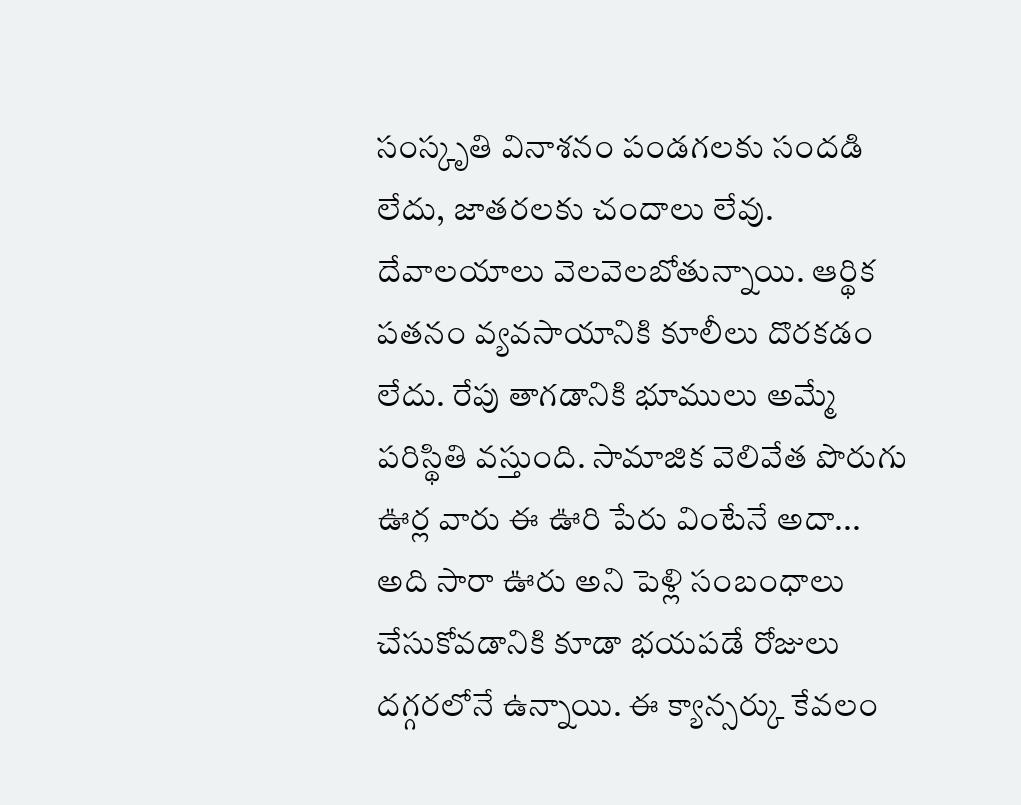సంస్కృతి వినాశనం పండగలకు సందడి లేదు, జాతరలకు చందాలు లేవు. దేవాలయాలు వెలవెలబోతున్నాయి. ఆర్థిక పతనం వ్యవసాయానికి కూలీలు దొరకడం లేదు. రేపు తాగడానికి భూములు అమ్మే పరిస్థితి వస్తుంది. సామాజిక వెలివేత పొరుగు ఊర్ల వారు ఈ ఊరి పేరు వింటేనే అదా... అది సారా ఊరు అని పెళ్లి సంబంధాలు చేసుకోవడానికి కూడా భయపడే రోజులు దగ్గరలోనే ఉన్నాయి. ఈ క్యాన్సర్కు కేవలం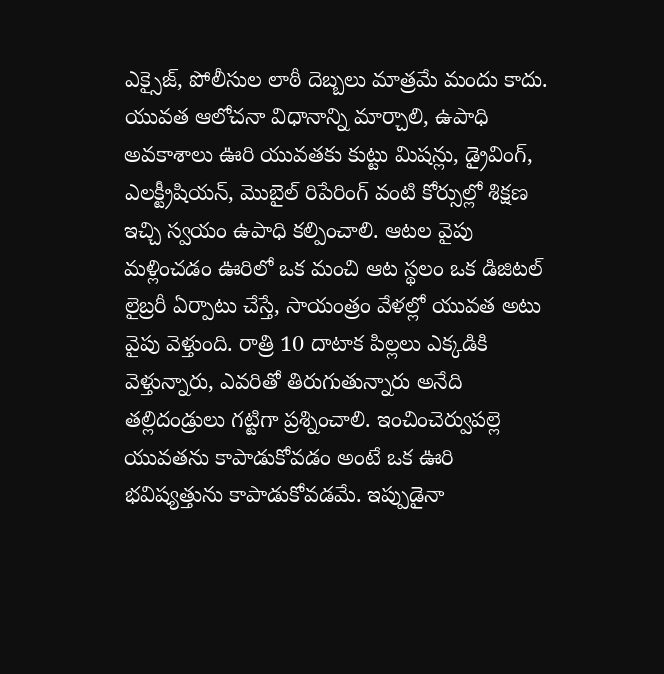ఎక్సైజ్, పోలీసుల లాఠీ దెబ్బలు మాత్రమే మందు కాదు. యువత ఆలోచనా విధానాన్ని మార్చాలి, ఉపాధి అవకాశాలు ఊరి యువతకు కుట్టు మిషన్లు, డ్రైవింగ్, ఎలక్ట్రీషియన్, మొబైల్ రిపేరింగ్ వంటి కోర్సుల్లో శిక్షణ ఇచ్చి స్వయం ఉపాధి కల్పించాలి. ఆటల వైపు మళ్లించడం ఊరిలో ఒక మంచి ఆట స్థలం ఒక డిజిటల్ లైబ్రరీ ఏర్పాటు చేస్తే, సాయంత్రం వేళల్లో యువత అటు వైపు వెళ్తుంది. రాత్రి 10 దాటాక పిల్లలు ఎక్కడికి వెళ్తున్నారు, ఎవరితో తిరుగుతున్నారు అనేది తల్లిదండ్రులు గట్టిగా ప్రశ్నించాలి. ఇంచించెర్వుపల్లె యువతను కాపాడుకోవడం అంటే ఒక ఊరి భవిష్యత్తును కాపాడుకోవడమే. ఇప్పుడైనా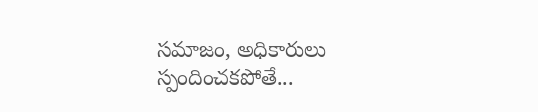సమాజం, అధికారులు స్పందించకపోతే...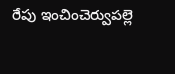రేపు ఇంచించెర్వుపల్లె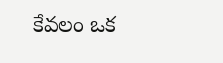కేవలం ఒక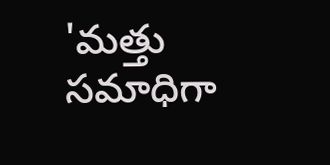'మత్తు సమాధిగా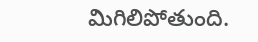మిగిలిపోతుంది.